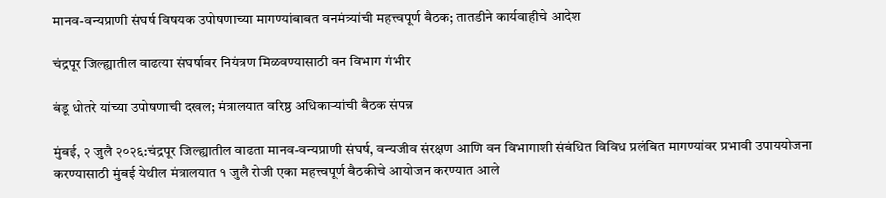मानव-वन्यप्राणी संघर्ष विषयक उपोषणाच्या मागण्यांबाबत वनमंत्र्यांची महत्त्वपूर्ण बैठक; तातडीने कार्यवाहीचे आदेश

चंद्रपूर जिल्ह्यातील वाढत्या संघर्षावर नियंत्रण मिळवण्यासाठी वन विभाग गंभीर

बंडू धोतरे यांच्या उपोषणाची दखल; मंत्रालयात वरिष्ठ अधिकाऱ्यांची बैठक संपन्न

मुंबई, २ जुलै २०२६:चंद्रपूर जिल्ह्यातील वाढता मानव-वन्यप्राणी संघर्ष, वन्यजीव संरक्षण आणि वन विभागाशी संबंधित विविध प्रलंबित मागण्यांवर प्रभावी उपाययोजना करण्यासाठी मुंबई येथील मंत्रालयात १ जुलै रोजी एका महत्त्वपूर्ण बैठकीचे आयोजन करण्यात आले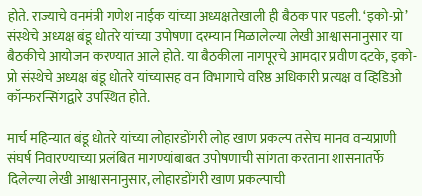होते. राज्याचे वनमंत्री गणेश नाईक यांच्या अध्यक्षतेखाली ही बैठक पार पडली. ‘इको-प्रो’ संस्थेचे अध्यक्ष बंडू धोतरे यांच्या उपोषणा दरम्यान मिळालेल्या लेखी आश्वासनानुसार या बैठकीचे आयोजन करण्यात आले होते. या बैठकीला नागपूरचे आमदार प्रवीण दटके, इको-प्रो संस्थेचे अध्यक्ष बंडू धोतरे यांच्यासह वन विभागाचे वरिष्ठ अधिकारी प्रत्यक्ष व व्हिडिओ कॉन्फरन्सिंगद्वारे उपस्थित होते.

मार्च महिन्यात बंडू धोतरे यांच्या लोहारडोंगरी लोह खाण प्रकल्प तसेच मानव वन्यप्राणी संघर्ष निवारण्याच्या प्रलंबित मागण्यांबाबत उपोषणाची सांगता करताना शासनातर्फे दिलेल्या लेखी आश्वासनानुसार, लोहारडोंगरी खाण प्रकल्पाची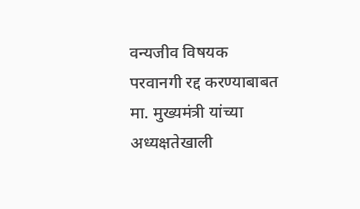वन्यजीव विषयक परवानगी रद्द करण्याबाबत मा. मुख्यमंत्री यांच्या अध्यक्षतेखाली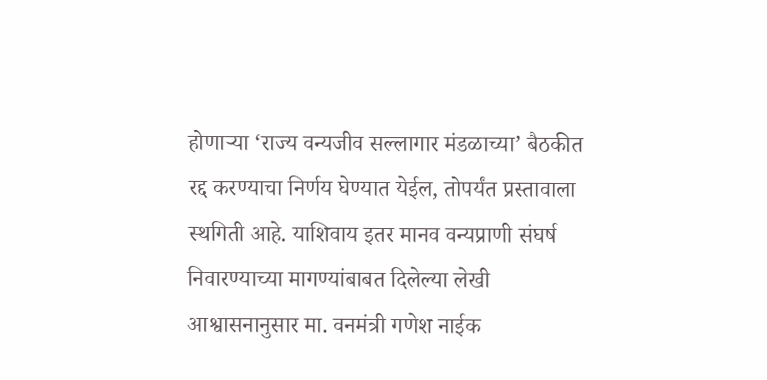होणाऱ्या ‘राज्य वन्यजीव सल्लागार मंडळाच्या’ बैठकीत रद्द करण्याचा निर्णय घेण्यात येईल, तोपर्यंत प्रस्तावाला स्थगिती आहे. याशिवाय इतर मानव वन्यप्राणी संघर्ष निवारण्याच्या मागण्यांबाबत दिलेल्या लेखी आश्वासनानुसार मा. वनमंत्री गणेश नाईक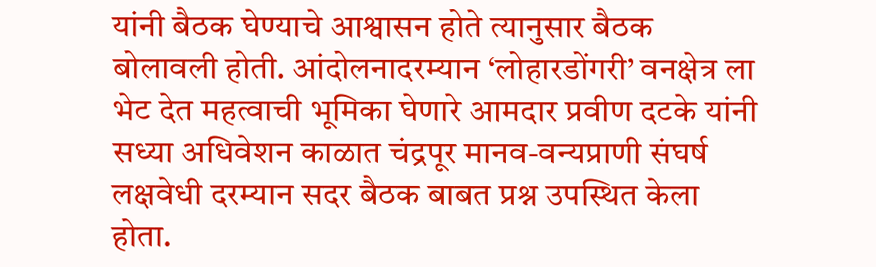यांनी बैठक घेण्याचे आश्वासन होते त्यानुसार बैठक बोलावली होती. आंदोलनादरम्यान ‘लोहारडोंगरी’ वनक्षेत्र ला भेट देत महत्वाची भूमिका घेणारे आमदार प्रवीण दटके यांनी सध्या अधिवेशन काळात चंद्रपूर मानव-वन्यप्राणी संघर्ष लक्षवेधी दरम्यान सदर बैठक बाबत प्रश्न उपस्थित केला होता.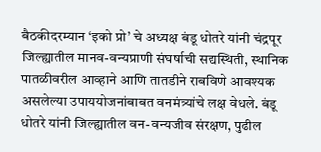बैठकीदरम्यान ‘इको प्रो’ चे अध्यक्ष बंडू धोतरे यांनी चंद्रपूर जिल्ह्यातील मानव-वन्यप्राणी संघर्षाची सद्यस्थिती, स्थानिक पातळीवरील आव्हाने आणि तातडीने राबविणे आवश्यक असलेल्या उपाययोजनांबाबत वनमंत्र्यांचे लक्ष वेधले. बंडू धोतरे यांनी जिल्ह्यातील वन-वन्यजीव संरक्षण, पुढील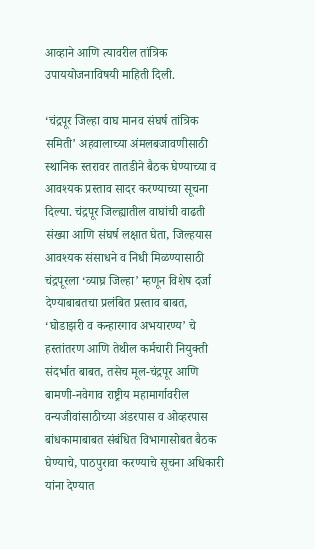आव्हाने आणि त्यावरील तांत्रिक उपाययोजनाविषयी माहिती दिली.

‘चंद्रपूर जिल्हा वाघ मानव संघर्ष तांत्रिक समिती’ अहवालाच्या अंमलबजावणीसाठी स्थानिक स्तरावर तातडीने बैठक घेण्याच्या व आवश्यक प्रस्ताव सादर करण्याच्या सूचना दिल्या. चंद्रपूर जिल्ह्यातील वाघांची वाढती संख्या आणि संघर्ष लक्षात घेता, जिल्हयास आवश्यक संसाधने व निधी मिळण्यासाठी चंद्रपूरला ‘व्याघ्र जिल्हा’ म्हणून विशेष दर्जा देण्याबाबतचा प्रलंबित प्रस्ताव बाबत, ‘घोडाझरी व कन्हारगाव अभयारण्य’ चे हस्तांतरण आणि तेथील कर्मचारी नियुक्ती संदर्भात बाबत, तसेच मूल-चंद्रपूर आणि बामणी-नवेगाव राष्ट्रीय महामार्गावरील वन्यजीवांसाठीच्या अंडरपास व ओव्हरपास बांधकामाबाबत संबंधित विभागासोबत बैठक घेण्याचे, पाठपुरावा करण्याचे सूचना अधिकारी यांना देण्यात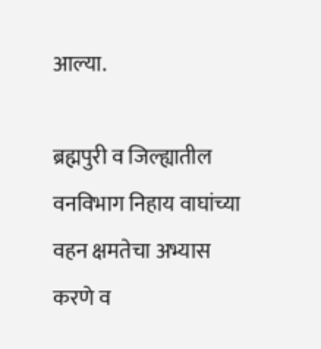आल्या.

ब्रह्मपुरी व जिल्ह्यातील वनविभाग निहाय वाघांच्या वहन क्षमतेचा अभ्यास करणे व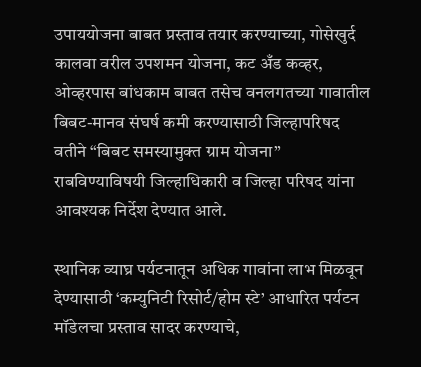उपाययोजना बाबत प्रस्ताव तयार करण्याच्या, गोसेखुर्द कालवा वरील उपशमन योजना, कट अँड कव्हर, ओव्हरपास बांधकाम बाबत तसेच वनलगतच्या गावातील बिबट-मानव संघर्ष कमी करण्यासाठी जिल्हापरिषद वतीने “बिबट समस्यामुक्त ग्राम योजना” राबविण्याविषयी जिल्हाधिकारी व जिल्हा परिषद यांना आवश्यक निर्देश देण्यात आले.

स्थानिक व्याघ्र पर्यटनातून अधिक गावांना लाभ मिळवून देण्यासाठी ‘कम्युनिटी रिसोर्ट/होम स्टे’ आधारित पर्यटन मॉडेलचा प्रस्ताव सादर करण्याचे,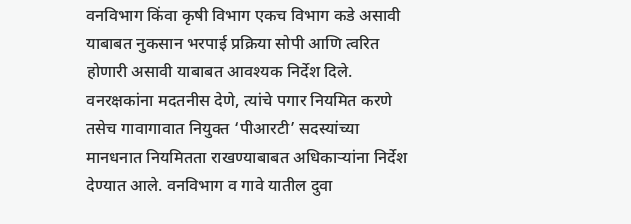वनविभाग किंवा कृषी विभाग एकच विभाग कडे असावी याबाबत नुकसान भरपाई प्रक्रिया सोपी आणि त्वरित होणारी असावी याबाबत आवश्यक निर्देश दिले. वनरक्षकांना मदतनीस देणे, त्यांचे पगार नियमित करणे तसेच गावागावात नियुक्त ‘पीआरटी’ सदस्यांच्या मानधनात नियमितता राखण्याबाबत अधिकाऱ्यांना निर्देश देण्यात आले. वनविभाग व गावे यातील दुवा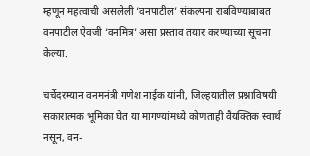म्हणून महत्वाची असलेली ‘वनपाटील’ संकल्पना राबविण्याबाबत वनपाटील ऐवजी ‘वनमित्र’ असा प्रस्ताव तयार करण्याच्या सूचना केल्या.

चर्चेदरम्यान वनमनंत्री गणेश नाईक यांनी, जिल्हयातील प्रश्नाविषयी सकारात्मक भूमिका घेत या मागण्यांमध्ये कोणताही वैयक्तिक स्वार्थ नसून, वन-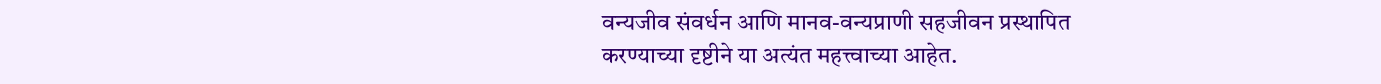वन्यजीव संवर्धन आणि मानव-वन्यप्राणी सहजीवन प्रस्थापित करण्याच्या दृष्टीने या अत्यंत महत्त्वाच्या आहेत.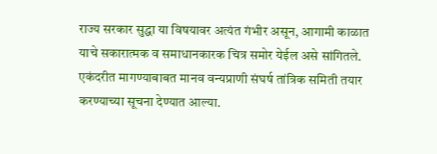राज्य सरकार सुद्धा या विषयावर अत्यंत गंभीर असून, आगामी काळात याचे सकारात्मक व समाधानकारक चित्र समोर येईल असे सांगितले. एकंदरीत मागण्याबाबत मानव वन्यप्राणी संघर्ष तांत्रिक समिती तयार करण्याच्या सूचना देण्यात आल्या.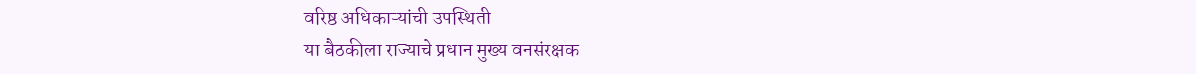वरिष्ठ अधिकाऱ्यांची उपस्थिती
या बैठकीला राज्याचे प्रधान मुख्य वनसंरक्षक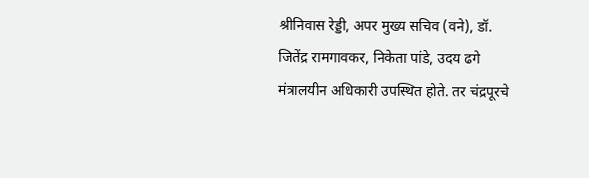श्रीनिवास रेड्डी, अपर मुख्य सचिव (वने), डॉ. जितेंद्र रामगावकर, निकेता पांडे, उदय ढगे मंत्रालयीन अधिकारी उपस्थित होते. तर चंद्रपूरचे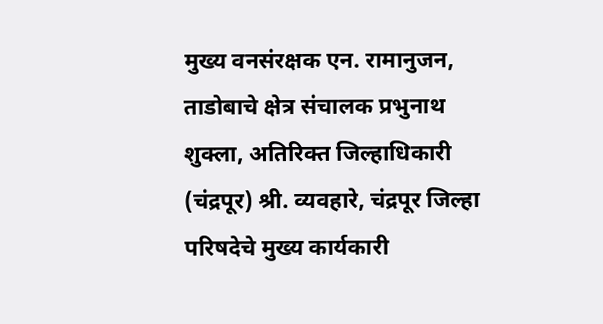मुख्य वनसंरक्षक एन. रामानुजन, ताडोबाचे क्षेत्र संचालक प्रभुनाथ शुक्ला, अतिरिक्त जिल्हाधिकारी (चंद्रपूर) श्री. व्यवहारे, चंद्रपूर जिल्हा परिषदेचे मुख्य कार्यकारी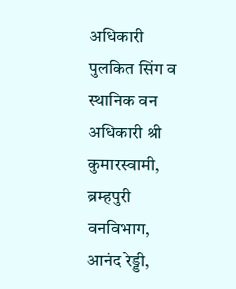अधिकारी पुलकित सिंग व स्थानिक वन अधिकारी श्री कुमारस्वामी, ब्रम्हपुरी वनविभाग, आनंद रेड्डी,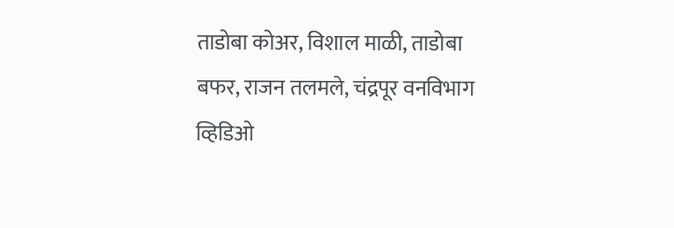ताडोबा कोअर, विशाल माळी, ताडोबा बफर, राजन तलमले, चंद्रपूर वनविभाग व्हिडिओ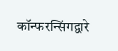कॉन्फरन्सिंगद्वारे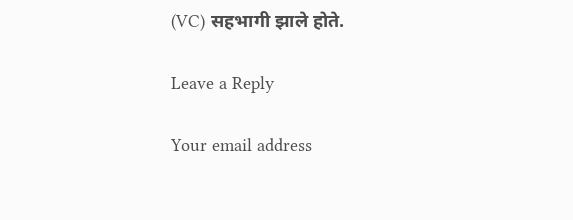(VC) सहभागी झाले होते.

Leave a Reply

Your email address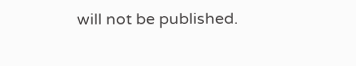will not be published.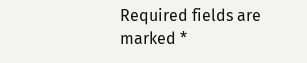Required fields are marked *